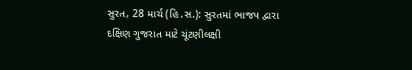સુરત, 28 માર્ચ (હિ.સ.): સુરતમાં ભાજપ દ્વારા દક્ષિણ ગુજરાત માટે ચૂંટણીલક્ષી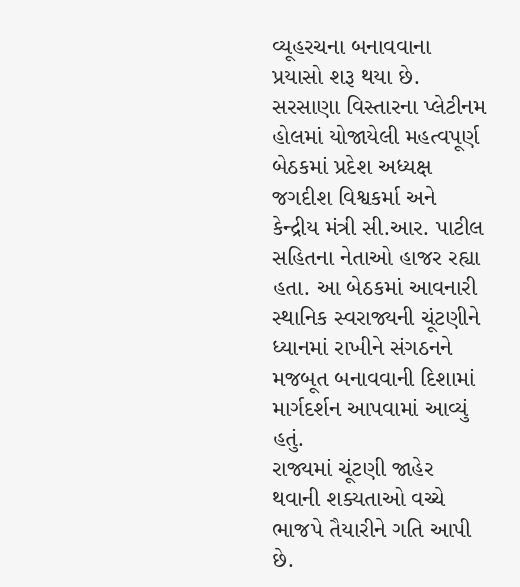વ્યૂહરચના બનાવવાના પ્રયાસો શરૂ થયા છે. સરસાણા વિસ્તારના પ્લેટીનમ હોલમાં યોજાયેલી મહત્વપૂર્ણ બેઠકમાં પ્રદેશ અધ્યક્ષ જગદીશ વિશ્વકર્મા અને કેન્દ્રીય મંત્રી સી.આર. પાટીલ સહિતના નેતાઓ હાજર રહ્યા હતા. આ બેઠકમાં આવનારી સ્થાનિક સ્વરાજ્યની ચૂંટણીને ધ્યાનમાં રાખીને સંગઠનને મજબૂત બનાવવાની દિશામાં માર્ગદર્શન આપવામાં આવ્યું હતું.
રાજ્યમાં ચૂંટણી જાહેર થવાની શક્યતાઓ વચ્ચે ભાજપે તૈયારીને ગતિ આપી છે.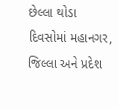છેલ્લા થોડા દિવસોમાં મહાનગર, જિલ્લા અને પ્રદેશ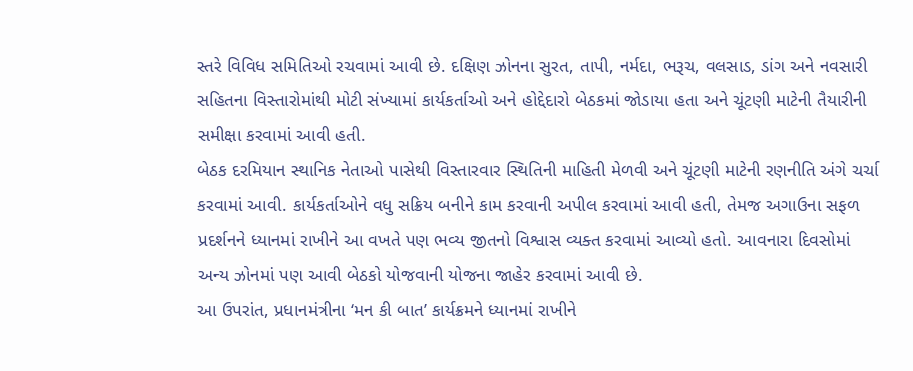સ્તરે વિવિધ સમિતિઓ રચવામાં આવી છે. દક્ષિણ ઝોનના સુરત, તાપી, નર્મદા, ભરૂચ, વલસાડ, ડાંગ અને નવસારી સહિતના વિસ્તારોમાંથી મોટી સંખ્યામાં કાર્યકર્તાઓ અને હોદ્દેદારો બેઠકમાં જોડાયા હતા અને ચૂંટણી માટેની તૈયારીની સમીક્ષા કરવામાં આવી હતી.
બેઠક દરમિયાન સ્થાનિક નેતાઓ પાસેથી વિસ્તારવાર સ્થિતિની માહિતી મેળવી અને ચૂંટણી માટેની રણનીતિ અંગે ચર્ચા કરવામાં આવી. કાર્યકર્તાઓને વધુ સક્રિય બનીને કામ કરવાની અપીલ કરવામાં આવી હતી, તેમજ અગાઉના સફળ પ્રદર્શનને ધ્યાનમાં રાખીને આ વખતે પણ ભવ્ય જીતનો વિશ્વાસ વ્યક્ત કરવામાં આવ્યો હતો. આવનારા દિવસોમાં અન્ય ઝોનમાં પણ આવી બેઠકો યોજવાની યોજના જાહેર કરવામાં આવી છે.
આ ઉપરાંત, પ્રધાનમંત્રીના ‘મન કી બાત’ કાર્યક્રમને ધ્યાનમાં રાખીને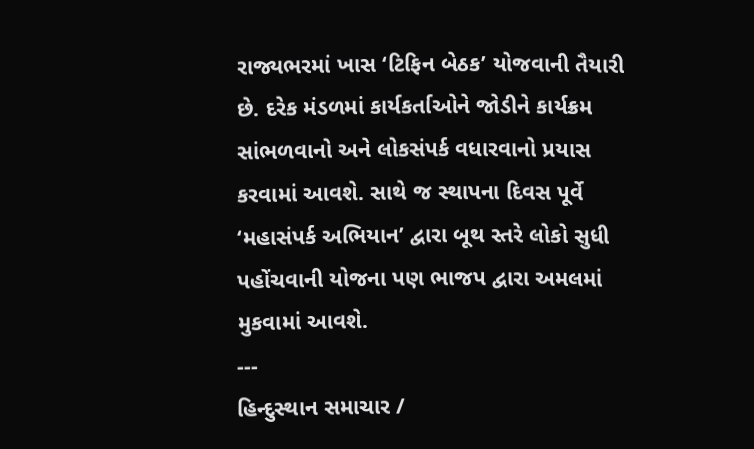રાજ્યભરમાં ખાસ ‘ટિફિન બેઠક’ યોજવાની તૈયારી છે. દરેક મંડળમાં કાર્યકર્તાઓને જોડીને કાર્યક્રમ સાંભળવાનો અને લોકસંપર્ક વધારવાનો પ્રયાસ કરવામાં આવશે. સાથે જ સ્થાપના દિવસ પૂર્વે ‘મહાસંપર્ક અભિયાન’ દ્વારા બૂથ સ્તરે લોકો સુધી પહોંચવાની યોજના પણ ભાજપ દ્વારા અમલમાં મુકવામાં આવશે.
---
હિન્દુસ્થાન સમાચાર /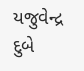યજુવેન્દ્ર દુબે